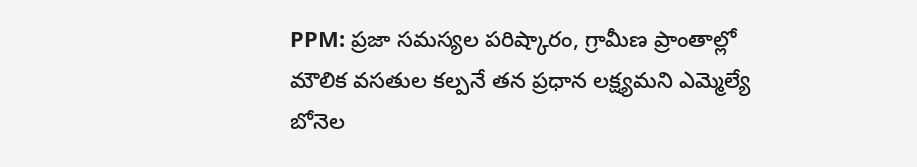PPM: ప్రజా సమస్యల పరిష్కారం, గ్రామీణ ప్రాంతాల్లో మౌలిక వసతుల కల్పనే తన ప్రధాన లక్ష్యమని ఎమ్మెల్యే బోనెల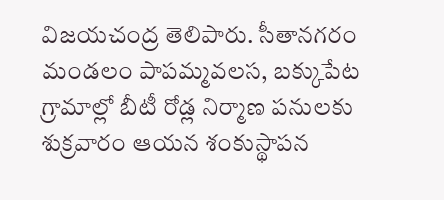విజయచంద్ర తెలిపారు. సీతానగరం మండలం పాపమ్మవలస, బక్కుపేట గ్రామాల్లో బీటీ రోడ్ల నిర్మాణ పనులకు శుక్రవారం ఆయన శంకుస్థాపన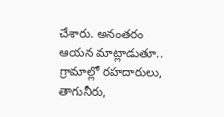చేశారు. అనంతరం ఆయన మాట్లాడుతూ.. గ్రామాల్లో రహదారులు, తాగునీరు,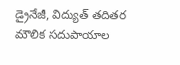డ్రైనేజీ, విద్యుత్ తదితర మౌలిక సదుపాయాల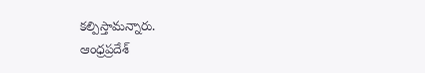కల్పిస్తామన్నారు.
ఆంధ్రప్రదేశ్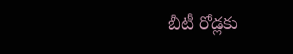బీటీ రోడ్లకు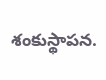శంకుస్థాపన.